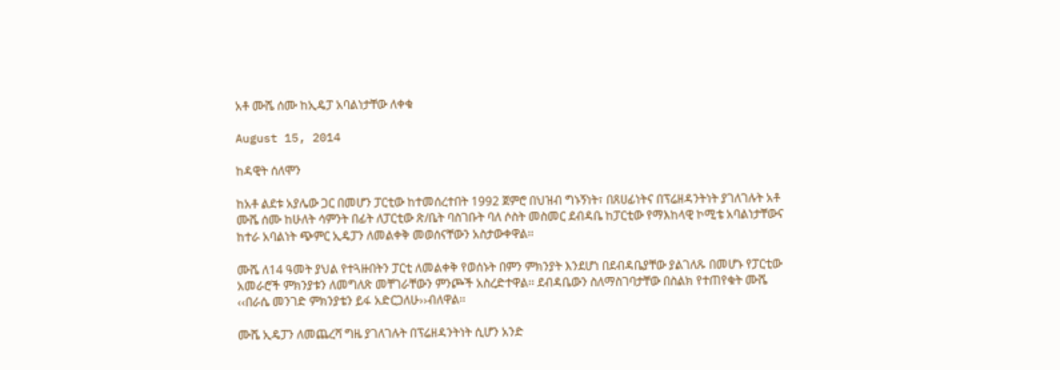አቶ ሙሼ ሰሙ ከኢዴፓ አባልነታቸው ለቀቁ

August 15, 2014

ከዳዊት ሰለሞን

ከአቶ ልደቱ አያሌው ጋር በመሆን ፓርቲው ከተመሰረተበት 1992 ጀምሮ በህዝብ ግኑኝነት፣ በጸሀፊነትና በፕሬዘዳንትነት ያገለገሉት አቶ ሙሼ ሰሙ ከሁለት ሳምንት በፊት ለፓርቲው ጽ/ቤት ባስገቡት ባለ ሶስት መስመር ደብዳቤ ከፓርቲው የማእከላዊ ኮሚቴ አባልነታቸውና ከተራ አባልነት ጭምር ኢዴፓን ለመልቀቅ መወሰናቸውን አስታውቀዋል፡፡

ሙሼ ለ14 ዓመት ያህል የተጓዙበትን ፓርቲ ለመልቀቅ የወሰኑት በምን ምክንያት እንደሆነ በደብዳቤያቸው ያልገለጹ በመሆኑ የፓርቲው አመራሮች ምክንያቱን ለመግለጽ መቸገራቸውን ምንጮች አስረድተዋል፡፡ ደብዳቤውን ስለማስገባታቸው በስልክ የተጠየቁት ሙሼ ‹‹በራሴ መንገድ ምክንያቴን ይፋ አድርጋለሁ››ብለዋል፡፡

ሙሼ ኢዴፓን ለመጨረሻ ግዜ ያገለገሉት በፕሬዘዳንትነት ሲሆን አንድ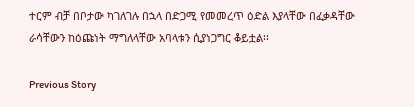ተርም ብቻ በቦታው ካገለገሉ በኋላ በድጋሚ የመመረጥ ዕድል እያላቸው በፈቃዳቸው ራሳቸውን ከዕጩነት ማግለላቸው አባላቱን ሲያነጋግር ቆይቷል፡፡

Previous Story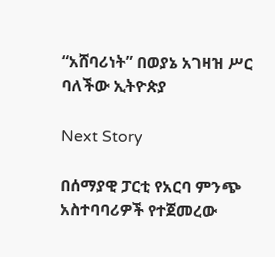“አሸባሪነት” በወያኔ አገዛዝ ሥር ባለችው ኢትዮጵያ

Next Story

በሰማያዊ ፓርቲ የአርባ ምንጭ አስተባባሪዎች የተጀመረው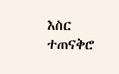እስር ተጠናቅሮ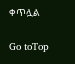ቀጥሏል

Go toTop